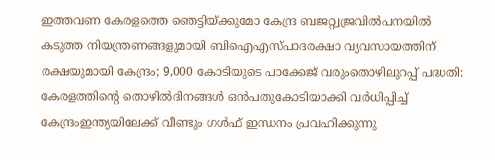ഇത്തവണ കേരളത്തെ ഞെട്ടിയ്ക്കുമോ കേന്ദ്ര ബജറ്റ്വജ്രവില്‍പനയില്‍ കടുത്ത നിയന്ത്രണങ്ങളുമായി ബിഐഎസ്പാദരക്ഷാ വ്യവസായത്തിന് രക്ഷയുമായി കേന്ദ്രം; 9,000 കോടിയുടെ പാക്കേജ് വരുംതൊഴിലുറപ്പ് പദ്ധതി: കേരളത്തിന്റെ തൊഴിൽദിനങ്ങൾ ഒൻപതുകോടിയാക്കി വർധിപ്പിച്ച് കേന്ദ്രംഇന്ത്യയിലേക്ക് വീണ്ടും ഗൾഫ് ഇന്ധനം പ്രവഹിക്കുന്നു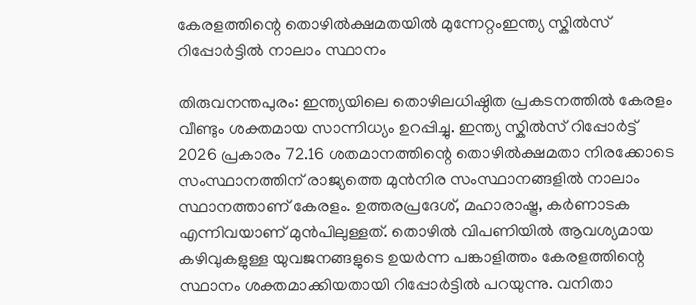കേരളത്തിന്റെ തൊഴിൽക്ഷമതയിൽ മുന്നേറ്റംഇന്ത്യ സ്കിൽസ് റിപ്പോർട്ടിൽ നാലാം സ്ഥാനം

തിരുവനന്തപുരം: ഇന്ത്യയിലെ തൊഴിലധിഷ്ഠിത പ്രകടനത്തിൽ കേരളം വീണ്ടും ശക്തമായ സാന്നിധ്യം ഉറപ്പിച്ചു. ഇന്ത്യ സ്കിൽസ് റിപ്പോർട്ട് 2026 പ്രകാരം 72.16 ശതമാനത്തിന്റെ തൊഴിൽക്ഷമതാ നിരക്കോടെ സംസ്ഥാനത്തിന് രാജ്യത്തെ മുൻനിര സംസ്ഥാനങ്ങളിൽ നാലാം സ്ഥാനത്താണ് കേരളം. ഉത്തരപ്രദേശ്, മഹാരാഷ്ട്ര, കര്‍ണാടക എന്നിവയാണ് മുൻപിലുള്ളത്. തൊഴിൽ വിപണിയിൽ ആവശ്യമായ കഴിവുകളുള്ള യുവജനങ്ങളുടെ ഉയർന്ന പങ്കാളിത്തം കേരളത്തിന്റെ സ്ഥാനം ശക്തമാക്കിയതായി റിപ്പോർട്ടിൽ പറയുന്നു. വനിതാ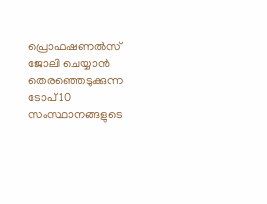പ്രൊഫഷണൽസ് ജോലി ചെയ്യാൻ തെരഞ്ഞെടുക്കുന്ന ടോപ് 10 സംസ്ഥാനങ്ങളുടെ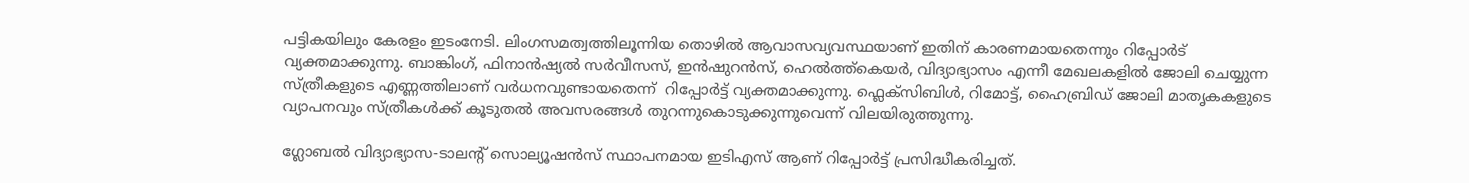പട്ടികയിലും കേരളം ഇടംനേടി. ലിംഗസമത്വത്തിലൂന്നിയ തൊഴിൽ ആവാസവ്യവസ്ഥയാണ് ഇതിന് കാരണമായതെന്നും റിപ്പോർട് വ്യക്തമാക്കുന്നു. ബാങ്കിംഗ്, ഫിനാൻഷ്യൽ സർവീസസ്, ഇൻഷുറൻസ്, ഹെൽത്ത്‌കെയർ, വിദ്യാഭ്യാസം എന്നീ മേഖലകളിൽ ജോലി ചെയ്യുന്ന സ്ത്രീകളുടെ എണ്ണത്തിലാണ് വർധനവുണ്ടായതെന്ന്  റിപ്പോർട്ട് വ്യക്തമാക്കുന്നു. ഫ്ലെക്സിബിൾ, റിമോട്ട്, ഹൈബ്രിഡ് ജോലി മാതൃകകളുടെ വ്യാപനവും സ്ത്രീകൾക്ക് കൂടുതൽ അവസരങ്ങൾ തുറന്നുകൊടുക്കുന്നുവെന്ന് വിലയിരുത്തുന്നു.

ഗ്ലോബൽ വിദ്യാഭ്യാസ-ടാലന്റ് സൊല്യൂഷൻസ് സ്ഥാപനമായ ഇടിഎസ് ആണ് റിപ്പോർട്ട് പ്രസിദ്ധീകരിച്ചത്.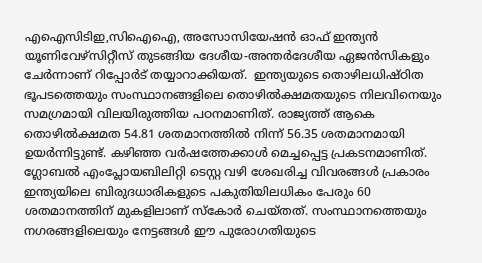എഐസിടിഇ,സിഐഐ, അസോസിയേഷൻ ഓഫ് ഇന്ത്യൻ യൂണിവേഴ്സിറ്റീസ് തുടങ്ങിയ ദേശീയ-അന്തർദേശീയ ഏജൻസികളും ചേർന്നാണ് റിപ്പോർട് തയ്യാറാക്കിയത്.  ഇന്ത്യയുടെ തൊഴിലധിഷ്ഠിത ഭൂപടത്തെയും സംസ്ഥാനങ്ങളിലെ തൊഴിൽക്ഷമതയുടെ നിലവിനെയും സമഗ്രമായി വിലയിരുത്തിയ പഠനമാണിത്. രാജ്യത്ത് ആകെ തൊഴിൽക്ഷമത 54.81 ശതമാനത്തിൽ നിന്ന് 56.35 ശതമാനമായി ഉയർന്നിട്ടുണ്ട്. കഴിഞ്ഞ വർഷത്തേക്കാൾ മെച്ചപ്പെട്ട പ്രകടനമാണിത്. ഗ്ലോബൽ എംപ്ലോയബിലിറ്റി ടെസ്റ്റ വഴി ശേഖരിച്ച വിവരങ്ങൾ പ്രകാരം ഇന്ത്യയിലെ ബിരുദധാരികളുടെ പകുതിയിലധികം പേരും 60 ശതമാനത്തിന് മുകളിലാണ് സ്കോർ ചെയ്തത്. സംസ്ഥാനത്തെയും നഗരങ്ങളിലെയും നേട്ടങ്ങൾ ഈ പുരോഗതിയുടെ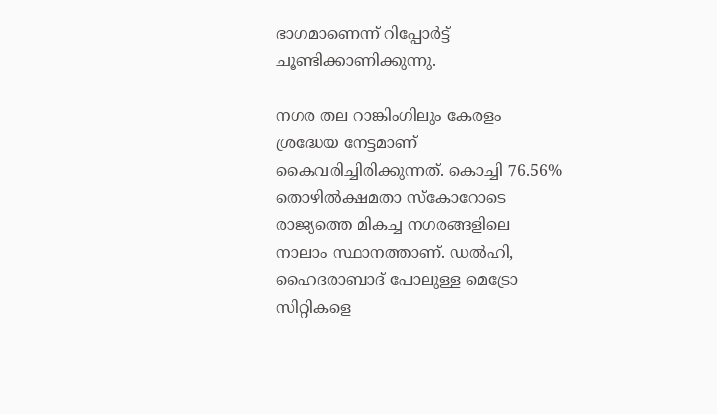ഭാഗമാണെന്ന് റിപ്പോർട്ട് ചൂണ്ടിക്കാണിക്കുന്നു.

നഗര തല റാങ്കിംഗിലും കേരളം ശ്രദ്ധേയ നേട്ടമാണ് കൈവരിച്ചിരിക്കുന്നത്. കൊച്ചി 76.56% തൊഴിൽക്ഷമതാ സ്കോറോടെ രാജ്യത്തെ മികച്ച നഗരങ്ങളിലെ നാലാം സ്ഥാനത്താണ്. ഡൽഹി, ഹൈദരാബാദ് പോലുള്ള മെട്രോ സിറ്റികളെ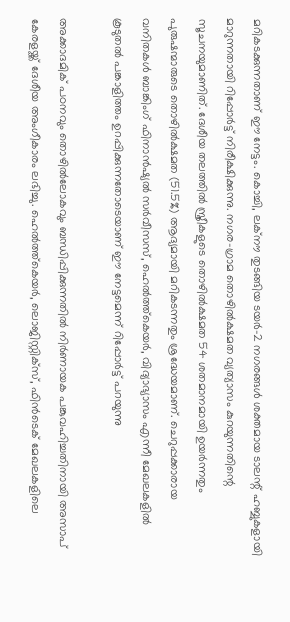മറികടക്കുന്നതാണ് ഈ നേട്ടം. കൊച്ചി, ലക്നൗ തുടങ്ങിയ ടയർ-2 നഗരങ്ങൾ ശക്തമായ ടാലന്റ് ഹബ്ബുകളായി മാറുന്നതായി റിപ്പോർട്ട് നിരീക്ഷിക്കുന്നു. നഗര-ഗ്രാമ തൊഴിൽക്ഷമത വ്യത്യാസം കുറയുന്നതിന്റെ സൂചനയുമാണിത്. ദേശീയ തലത്തിൽ സ്ത്രീകളുടെ തൊഴിൽക്ഷമത 54 ശതമാനമായി ഉയർന്നതും പുരുഷന്മാരുടെ തൊഴിൽക്ഷമത (51.5%) ആദ്യമായി മറികടന്നതും ശ്രദ്ധേയമാണ്. ചെറുപ്പക്കാരായ വനിതകൾ ബാങ്കിംഗ് ഫിനാൻഷ്യൽ സർവീസസ്, ഹെൽത്ത്കെയർ, വിദ്യാഭ്യാസം എന്നീ മേഖലകളിൽ കൂടുതൽ പങ്കാളിത്തം ഉറപ്പിക്കുന്നതോടെയാണ് ഈ നേട്ടമെന്ന് റിപ്പോർട്ട് പറയുന്നു

അക്കാദമിക് പഠനവും തൊഴിൽലോകവും ബന്ധിപ്പിക്കുന്നതിൽ നിർണായക പങ്കുവഹിച്ചതിനായി അസാപ് കേരളയ്ക്ക് ദേശീയ അംഗീകാരം ലഭിച്ചു. ഹെൽത്ത്‌കെയർ, ലൊജിസ്റ്റിക്സ്, ഫിൻടെക് മേഖലകളിലെ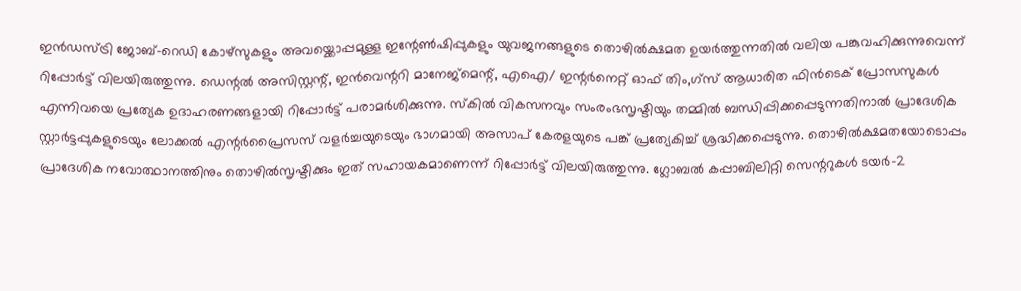ഇൻഡസ്ട്രി ജോബ്–റെഡി കോഴ്‌സുകളും അവയ്ക്കൊപ്പമുള്ള ഇന്റേൺഷിപ്പുകളും യുവജനങ്ങളുടെ തൊഴിൽക്ഷമത ഉയർത്തുന്നതിൽ വലിയ പങ്കുവഹിക്കുന്നുവെന്ന് റിപ്പോർട്ട് വിലയിരുത്തുന്നു. ഡെന്റൽ അസിസ്റ്റന്റ്, ഇൻവെന്ററി മാനേജ്മെന്റ്, എഐ/ ഇന്റർനെറ്റ് ഓഫ് തിം,ഗ്സ് ആധാരിത ഫിൻടെക് പ്രോസസുകൾ എന്നിവയെ പ്രത്യേക ഉദാഹരണങ്ങളായി റിപ്പോർട്ട് പരാമർശിക്കുന്നു. സ്കിൽ വികസനവും സംരംഭസൃഷ്ടിയും തമ്മിൽ ബന്ധിപ്പിക്കപ്പെടുന്നതിനാൽ പ്രാദേശിക സ്റ്റാർട്ടപ്പുകളുടെയും ലോക്കൽ എന്റർപ്രൈസസ് വളർച്ചയുടെയും ഭാഗമായി അസാപ് കേരളയുടെ പങ്ക് പ്രത്യേകിച്ച് ശ്രദ്ധിക്കപ്പെടുന്നു. തൊഴിൽക്ഷമതയോടൊപ്പം പ്രാദേശിക നവോത്ഥാനത്തിനും തൊഴിൽസൃഷ്ടിക്കും ഇത് സഹായകമാണെന്ന് റിപ്പോർട്ട് വിലയിരുത്തുന്നു. ഗ്ലോബൽ കപ്പാബിലിറ്റി സെന്ററുകൾ ടയർ-2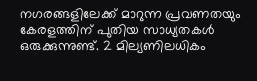നഗരങ്ങളിലേക്ക് മാറുന്ന പ്രവണതയും കേരളത്തിന് പുതിയ സാധ്യതകൾ ഒരുക്കുന്നുണ്ട്. 2 മില്യണിലധികം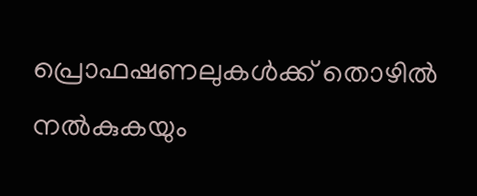പ്രൊഫഷണലുകൾക്ക് തൊഴിൽ നൽകുകയും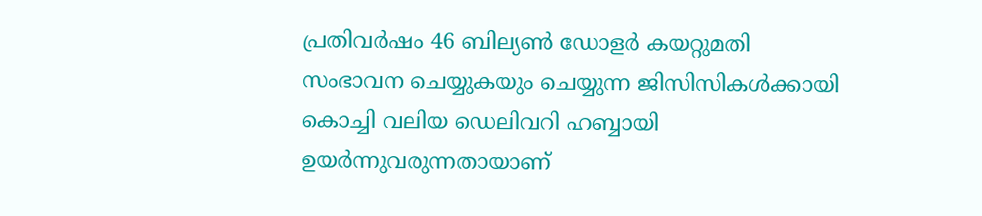പ്രതിവർഷം 46 ബില്യൺ ഡോളർ കയറ്റുമതി സംഭാവന ചെയ്യുകയും ചെയ്യുന്ന ജിസിസികൾക്കായി കൊച്ചി വലിയ ഡെലിവറി ഹബ്ബായി ഉയർന്നുവരുന്നതായാണ്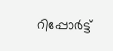റിപ്പോർട്ട്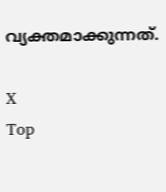വ്യക്തമാക്കുന്നത്.

X
Top